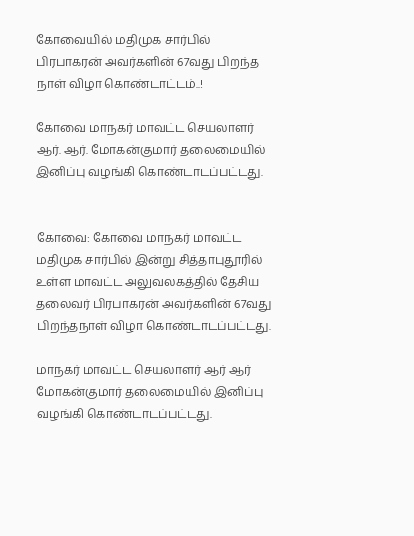கோவையில் மதிமுக சார்பில் பிரபாகரன் அவர்களின் 67வது பிறந்த நாள் விழா கொண்டாட்டம்..!

கோவை மாநகர் மாவட்ட செயலாளர் ஆர். ஆர். மோகன்குமார் தலைமையில் இனிப்பு வழங்கி கொண்டாடப்பட்டது.


கோவை: கோவை மாநகர் மாவட்ட மதிமுக சார்பில் இன்று சித்தாபுதூரில் உள்ள மாவட்ட அலுவலகத்தில் தேசிய தலைவர் பிரபாகரன் அவர்களின் 67வது பிறந்தநாள் விழா கொண்டாடப்பட்டது.

மாநகர் மாவட்ட செயலாளர் ஆர் ஆர் மோகன்குமார் தலைமையில் இனிப்பு வழங்கி கொண்டாடப்பட்டது.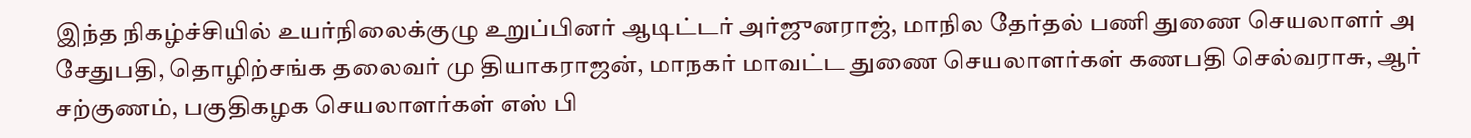இந்த நிகழ்ச்சியில் உயர்நிலைக்குழு உறுப்பினர் ஆடிட்டர் அர்ஜுனராஜ், மாநில தேர்தல் பணி துணை செயலாளர் அ சேதுபதி, தொழிற்சங்க தலைவர் மு தியாகராஜன், மாநகர் மாவட்ட துணை செயலாளர்கள் கணபதி செல்வராசு, ஆர் சற்குணம், பகுதிகழக செயலாளர்கள் எஸ் பி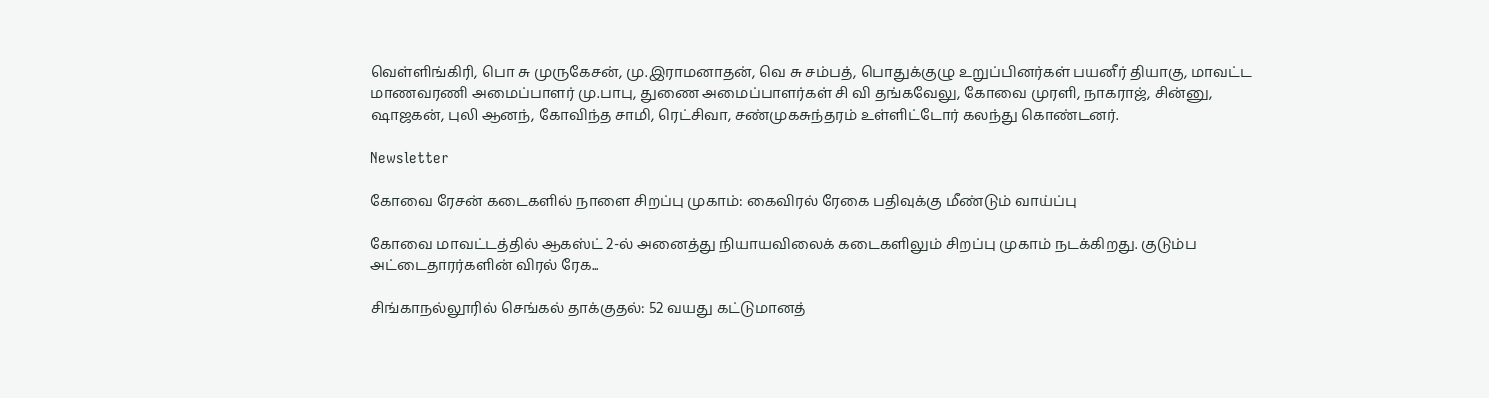வெள்ளிங்கிரி, பொ சு முருகேசன், மு.இராமனாதன், வெ சு சம்பத், பொதுக்குழு உறுப்பினர்கள் பயனீர் தியாகு, மாவட்ட மாணவரணி அமைப்பாளர் மு.பாபு, துணை அமைப்பாளர்கள் சி வி தங்கவேலு, கோவை முரளி, நாகராஜ், சின்னு, ஷாஜகன், புலி ஆனந், கோவிந்த சாமி, ரெட்சிவா, சண்முகசுந்தரம் உள்ளிட்டோர் கலந்து கொண்டனர்.

Newsletter

கோவை ரேசன் கடைகளில் நாளை சிறப்பு முகாம்: கைவிரல் ரேகை பதிவுக்கு மீண்டும் வாய்ப்பு

கோவை மாவட்டத்தில் ஆகஸ்ட் 2-ல் அனைத்து நியாயவிலைக் கடைகளிலும் சிறப்பு முகாம் நடக்கிறது. குடும்ப அட்டைதாரர்களின் விரல் ரேக...

சிங்காநல்லூரில் செங்கல் தாக்குதல்: 52 வயது கட்டுமானத்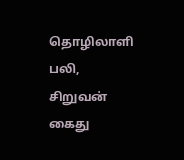தொழிலாளி பலி, சிறுவன் கைது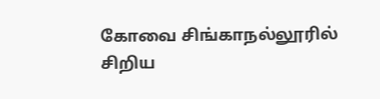கோவை சிங்காநல்லூரில் சிறிய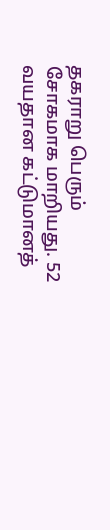தகராறு பெரும் சோகமாக மாறியது. 52 வயதான கட்டுமானத்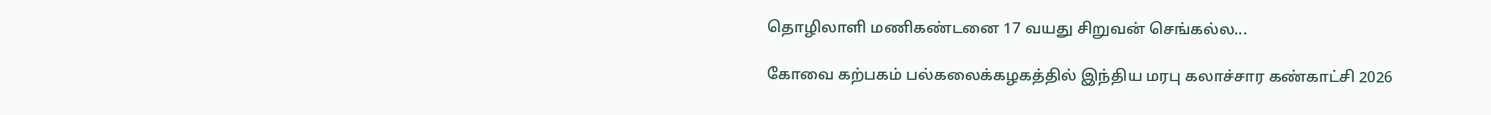தொழிலாளி மணிகண்டனை 17 வயது சிறுவன் செங்கல்ல...

கோவை கற்பகம் பல்கலைக்கழகத்தில் இந்திய மரபு கலாச்சார கண்காட்சி 2026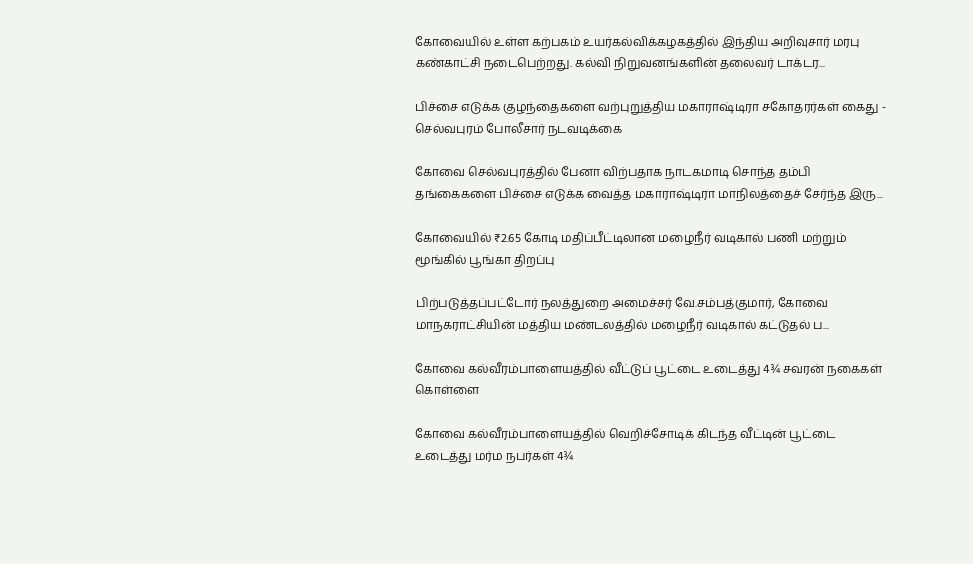கோவையில் உள்ள கற்பகம் உயர்கல்விக்கழகத்தில் இந்திய அறிவுசார் மரபு கண்காட்சி நடைபெற்றது. கல்வி நிறுவனங்களின் தலைவர் டாக்டர...

பிச்சை எடுக்க குழந்தைகளை வற்புறுத்திய மகாராஷ்டிரா சகோதரர்கள் கைது - செல்வபுரம் போலீசார் நடவடிக்கை

கோவை செல்வபுரத்தில் பேனா விற்பதாக நாடகமாடி சொந்த தம்பி தங்கைகளை பிச்சை எடுக்க வைத்த மகாராஷ்டிரா மாநிலத்தைச் சேர்ந்த இரு...

கோவையில் ₹2.65 கோடி மதிப்பீட்டிலான மழைநீர் வடிகால் பணி மற்றும் மூங்கில் பூங்கா திறப்பு

பிற்படுத்தப்பட்டோர் நலத்துறை அமைச்சர் வே.சம்பத்குமார், கோவை மாநகராட்சியின் மத்திய மண்டலத்தில் மழைநீர் வடிகால் கட்டுதல் ப...

கோவை கல்வீரம்பாளையத்தில் வீட்டுப் பூட்டை உடைத்து 4¾ சவரன் நகைகள் கொள்ளை

கோவை கல்வீரம்பாளையத்தில் வெறிச்சோடிக் கிடந்த வீட்டின் பூட்டை உடைத்து மர்ம நபர்கள் 4¾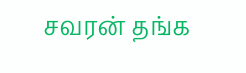சவரன் தங்க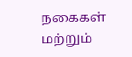நகைகள் மற்றும்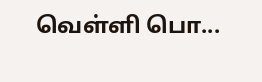வெள்ளி பொ...